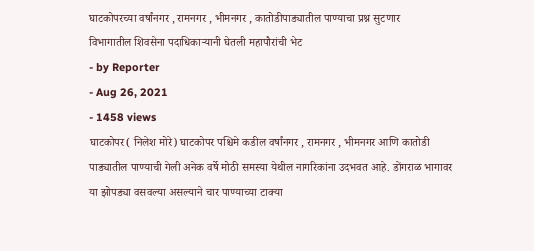घाटकोपरच्या वर्षांनगर , रामनगर , भीमनगर , कातोडीपाड्यातील पाण्याचा प्रश्न सुटणार
विभागातील शिवसेना पदाधिकाऱ्यानी घेतली महापौरांची भेट
- by Reporter
- Aug 26, 2021
- 1458 views
घाटकोपर( निलेश मोरे) घाटकोपर पश्चिमे कडील वर्षांनगर , रामनगर , भीमनगर आणि कातोडी पाड्यातील पाण्याची गेली अनेक वर्षे मोठी समस्या येथील नागरिकांना उदभवत आहे. डोंगराळ भागावर या झोपड्या वसवल्या असल्याने चार पाण्याच्या टाक्या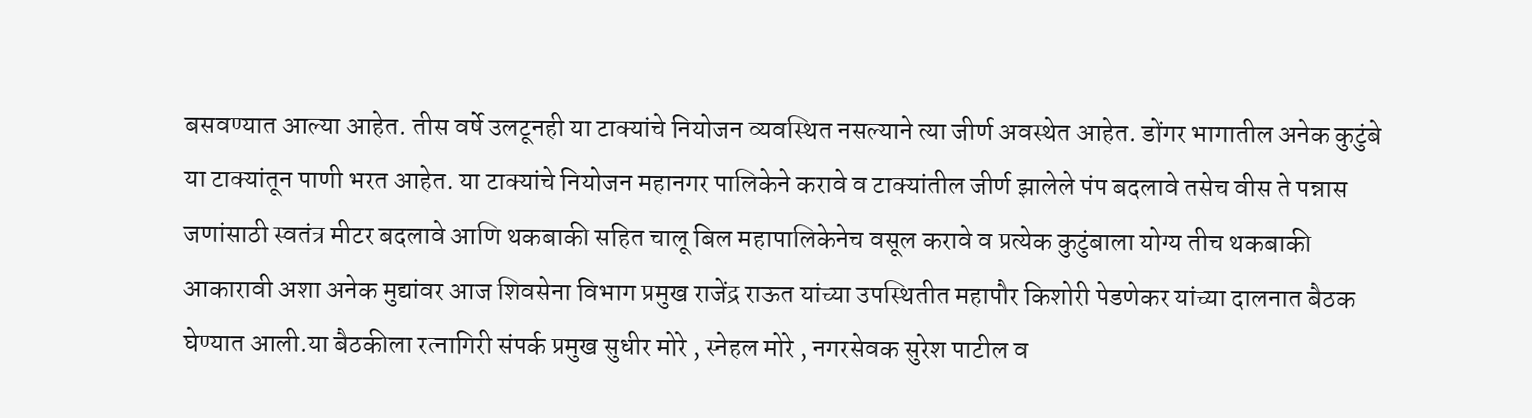बसवण्यात आल्या आहेत. तीस वर्षे उलटूनही या टाक्यांचे नियोजन व्यवस्थित नसल्याने त्या जीर्ण अवस्थेत आहेत. डोंगर भागातील अनेक कुटुंबे या टाक्यांतून पाणी भरत आहेत. या टाक्यांचे नियोजन महानगर पालिकेने करावे व टाक्यांतील जीर्ण झालेले पंप बदलावे तसेच वीस ते पन्नास जणांसाठी स्वतंत्र मीटर बदलावे आणि थकबाकी सहित चालू बिल महापालिकेनेच वसूल करावे व प्रत्येक कुटुंबाला योग्य तीच थकबाकी आकारावी अशा अनेक मुद्यांवर आज शिवसेना विभाग प्रमुख राजेंद्र राऊत यांच्या उपस्थितीत महापौर किशोरी पेडणेकर यांच्या दालनात बैठक घेण्यात आली.या बैठकीला रत्नागिरी संपर्क प्रमुख सुधीर मोरे , स्नेहल मोरे , नगरसेवक सुरेश पाटील व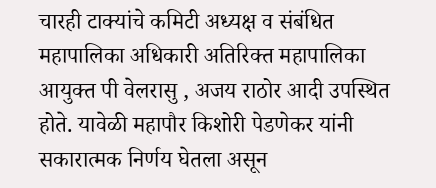चारही टाक्यांचे कमिटी अध्यक्ष व संबंधित महापालिका अधिकारी अतिरिक्त महापालिका आयुक्त पी वेलरासु , अजय राठोर आदी उपस्थित होते. यावेळी महापौर किशोरी पेडणेकर यांनी सकारात्मक निर्णय घेतला असून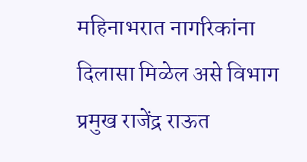महिनाभरात नागरिकांना दिलासा मिळेल असे विभाग प्रमुख राजेंद्र राऊत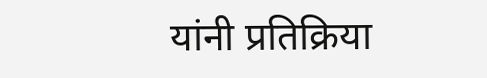यांनी प्रतिक्रिया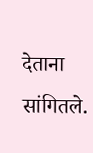देताना सांगितले.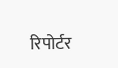रिपोर्टर